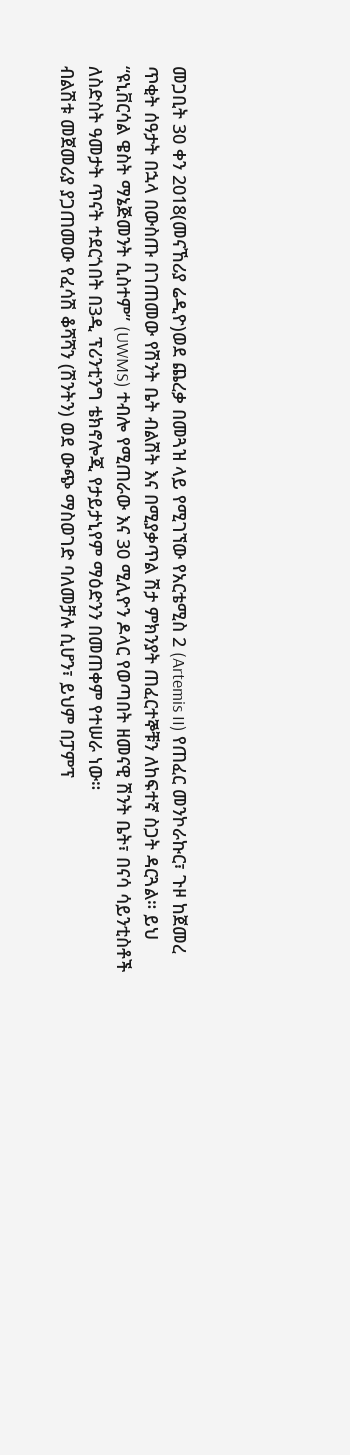መጋቢት 30 ቀን 2018(መናኸሪያ ሬዲዮ)ወደ ጨረቃ በመጓዝ ላይ የሚገኘው የአርቴሚስ 2 (Artemis II) የጠፈር መንኮራኩር፣ ጉዞ ከጀመረ ጥቂት ሰዓታት በኋላ በውስጡ በገጠመው የሽንት ቤት ብልሽት እና በሚያቃጥል ሽታ ምክንያት ጠፈርተኞቹን ለከፍተኛ ስጋት ዳርጓል። ይህ “ዩኒቨርሳል ዌስት ማኔጅመንት ሲስተም” (UWMS) ተብሎ የሚጠራው እና 30 ሚሊዮን ዶላር የወጣበት ዘመናዊ ሽንት ቤት፣ በናሳ ሳይንቲስቶች ለስድስት ዓመታት ጥናት ተደርጎበት በ3ዲ ፕሪንቲንግ ቴክኖሎጂ የታይታኒየም ማዕድንን በመጠቀም የተሠራ ነው።
ብልሽቱ መጀመሪያ ያጋጠመው የፈሳሽ ቆሻሻን (ሽንትን) ወደ ውጭ ማስወገድ ባለመቻሉ ሲሆን፣ ይህም በፓምፕ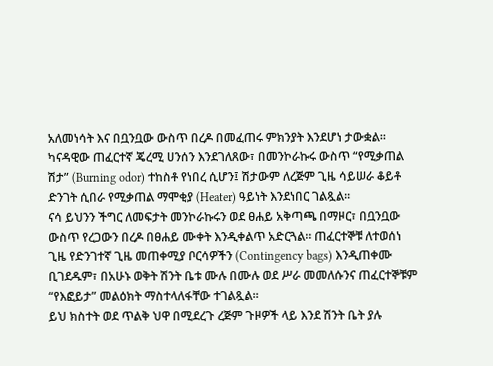አለመነሳት እና በቧንቧው ውስጥ በረዶ በመፈጠሩ ምክንያት እንደሆነ ታውቋል። ካናዳዊው ጠፈርተኛ ጄረሚ ሀንሰን እንደገለጸው፣ በመንኮራኩሩ ውስጥ “የሚቃጠል ሽታ” (Burning odor) ተከስቶ የነበረ ሲሆን፤ ሽታውም ለረጅም ጊዜ ሳይሠራ ቆይቶ ድንገት ሲበራ የሚቃጠል ማሞቂያ (Heater) ዓይነት እንደነበር ገልጿል።
ናሳ ይህንን ችግር ለመፍታት መንኮራኩሩን ወደ ፀሐይ አቅጣጫ በማዞር፣ በቧንቧው ውስጥ የረጋውን በረዶ በፀሐይ ሙቀት እንዲቀልጥ አድርጓል። ጠፈርተኞቹ ለተወሰነ ጊዜ የድንገተኛ ጊዜ መጠቀሚያ ቦርሳዎችን (Contingency bags) እንዲጠቀሙ ቢገደዱም፣ በአሁኑ ወቅት ሽንት ቤቱ ሙሉ በሙሉ ወደ ሥራ መመለሱንና ጠፈርተኞቹም “የእፎይታ” መልዕክት ማስተላለፋቸው ተገልጿል።
ይህ ክስተት ወደ ጥልቅ ህዋ በሚደረጉ ረጅም ጉዞዎች ላይ እንደ ሽንት ቤት ያሉ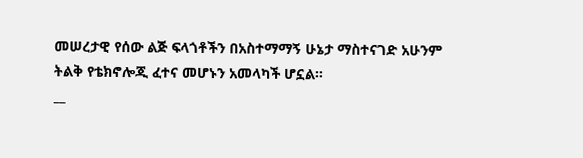መሠረታዊ የሰው ልጅ ፍላጎቶችን በአስተማማኝ ሁኔታ ማስተናገድ አሁንም ትልቅ የቴክኖሎጂ ፈተና መሆኑን አመላካች ሆኗል።
__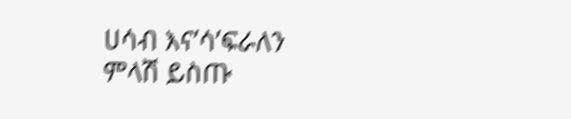ሀሳብ እና’ሳ’ፍራለን
ምላሽ ይስጡ